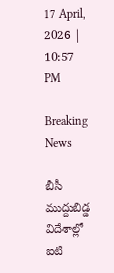17 April, 2026 | 10:57 PM

Breaking News

బీసీ ముద్దుబిడ్డ విదేశాల్లో ఐటి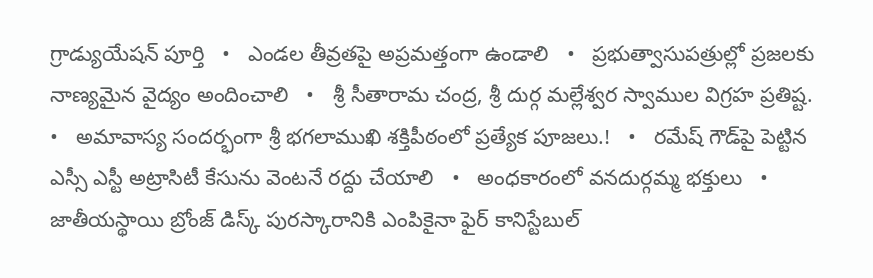గ్రాడ్యుయేషన్ పూర్తి   •   ఎండల తీవ్రతపై అప్రమత్తంగా ఉండాలి   •   ప్రభుత్వాసుపత్రుల్లో ప్రజలకు నాణ్యమైన వైద్యం అందించాలి   •   శ్రీ సీతారామ చంద్ర, శ్రీ దుర్గ మల్లేశ్వర స్వాముల విగ్రహ ప్రతిష్ట.   •   అమావాస్య సందర్భంగా శ్రీ భగలాముఖి శక్తిపీఠంలో ప్రత్యేక పూజలు.!   •   రమేష్ గౌడ్‌పై పెట్టిన ఎస్సీ ఎస్టీ అట్రాసిటీ కేసును వెంటనే రద్దు చేయాలి   •   అంధకారంలో వనదుర్గమ్మ భక్తులు   •   జాతీయస్థాయి బ్రోంజ్ డిస్క్ పురస్కారానికి ఎంపికైనా ఫైర్ కానిస్టేబుల్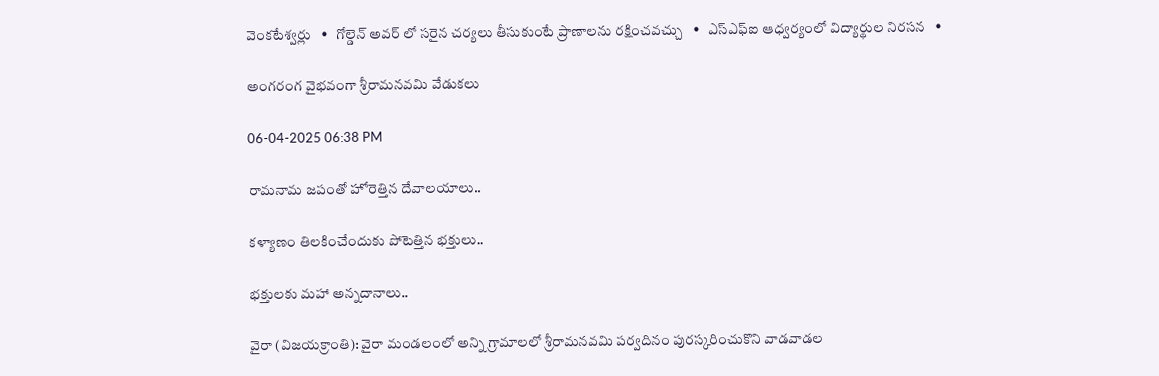వెంకటేశ్వర్లు   •   గోల్డెన్ అవర్ లో సరైన చర్యలు తీసుకుంటే ప్రాణాలను రక్షించవచ్చు   •   ఎస్ఎఫ్ఐ ఆధ్వర్యంలో విద్యార్థుల నిరసన   •

అంగరంగ వైభవంగా శ్రీరామనవమి వేడుకలు

06-04-2025 06:38 PM

రామనామ జపంతో హోరెత్తిన దేవాలయాలు..

కళ్యాణం తిలకించేందుకు పోటెత్తిన భక్తులు..

భక్తులకు మహా అన్నదానాలు..

వైరా (విజయక్రాంతి): వైరా మండలంలో అన్ని గ్రామాలలో శ్రీరామనవమి పర్వదినం పురస్కరించుకొని వాడవాడల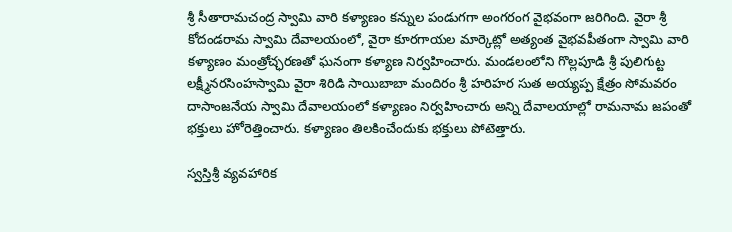శ్రీ సీతారామచంద్ర స్వామి వారి కళ్యాణం కన్నుల పండుగగా అంగరంగ వైభవంగా జరిగింది. వైరా శ్రీ కోదండరామ స్వామి దేవాలయంలో, వైరా కూరగాయల మార్కెట్లో అత్యంత వైభవపీతంగా స్వామి వారి కళ్యాణం మంత్రోచ్ఛరణతో ఘనంగా కళ్యాణ నిర్వహించారు. మండలంలోని గొల్లపూడి శ్రీ పులిగుట్ట లక్ష్మీనరసింహస్వామి వైరా శిరిడి సాయిబాబా మందిరం శ్రీ హరిహర సుత అయ్యప్ప క్షేత్రం సోమవరం దాసాంజనేయ స్వామి దేవాలయంలో కళ్యాణం నిర్వహించారు అన్ని దేవాలయాల్లో రామనామ జపంతో భక్తులు హోరెత్తించారు. కళ్యాణం తిలకించేందుకు భక్తులు పోటెత్తారు.

స్వస్తిశ్రీ వ్యవహారిక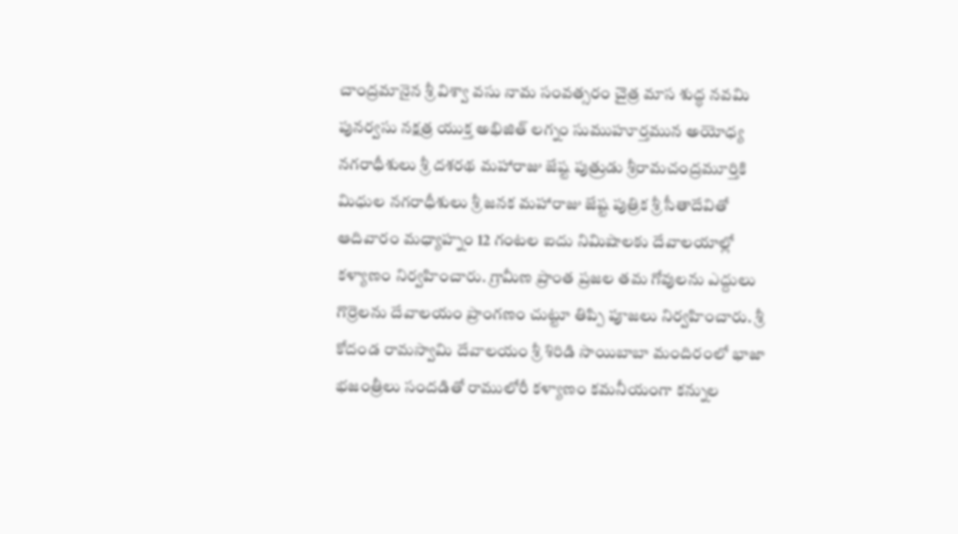చాంద్రమానైన శ్రీ విశ్వా వసు నామ సంవత్సరం చైత్ర మాస శుద్ధ నవమి పునర్వసు నక్షత్ర యుక్త అభిజిత్ లగ్నం సుముహూర్తమున అయోధ్య నగరాధీశులు శ్రీ దశరథ మహారాజు జేష్ట పుత్రుడు శ్రీరామచంద్రమూర్తికి మిధుల నగరాధీశులు శ్రీ జనక మహారాజు జేష్ట పుత్రిక శ్రీ సీతాదేవితో ఆదివారం మధ్యాహ్నం 12 గంటల ఐదు నిమిషాలకు దేవాలయాల్లో కళ్యాణం నిర్వహించారు. గ్రామీణ ప్రాంత ప్రజల తమ గోవులను ఎద్దులు గొర్రెలను దేవాలయం ప్రాంగణం చుట్టూ తిప్పి పూజలు నిర్వహించారు. శ్రీ కోదండ రామస్వామి దేవాలయం శ్రీ శిరిడి సాయిబాబా మందిరంలో భాజా భజంత్రీలు సందడితో రాములోరీ కళ్యాణం కమనీయంగా కన్నుల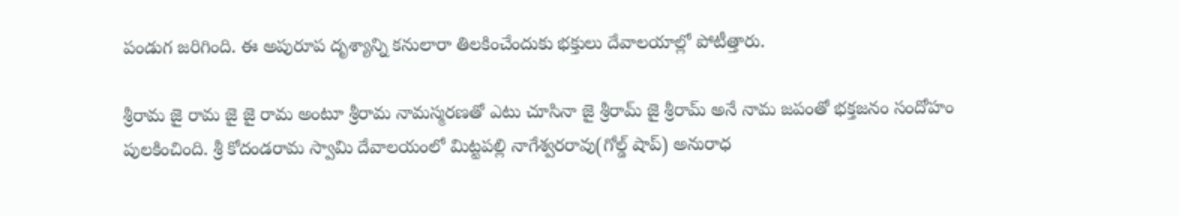పండుగ జరిగింది. ఈ అపురూప దృశ్యాన్ని కనులారా తిలకించేందుకు భక్తులు దేవాలయాల్లో పోటీత్తారు.

శ్రీరామ జై రామ జై జై రామ అంటూ శ్రీరామ నామస్మరణతో ఎటు చూసినా జై శ్రీరామ్ జై శ్రీరామ్ అనే నామ జపంతో భక్తజనం సందోహం పులకించింది. శ్రీ కోదండరామ స్వామి దేవాలయంలో మిట్టపల్లి నాగేశ్వరరావు(గోల్డ్ షాప్) అనురాధ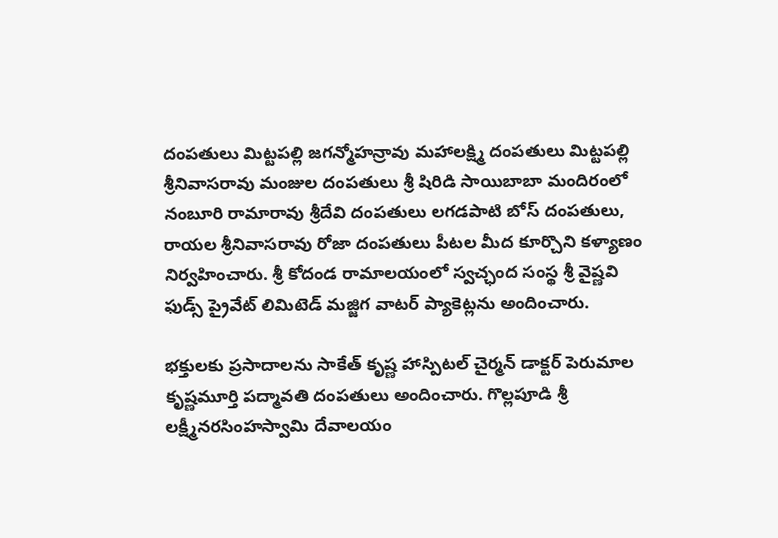దంపతులు మిట్టపల్లి జగన్మోహన్రావు మహాలక్ష్మి దంపతులు మిట్టపల్లి శ్రీనివాసరావు మంజుల దంపతులు శ్రీ షిరిడి సాయిబాబా మందిరంలో నంబూరి రామారావు శ్రీదేవి దంపతులు లగడపాటి బోస్ దంపతులు, రాయల శ్రీనివాసరావు రోజా దంపతులు పీటల మీద కూర్చొని కళ్యాణం నిర్వహించారు. శ్రీ కోదండ రామాలయంలో స్వచ్ఛంద సంస్థ శ్రీ వైష్ణవి ఫుడ్స్ ప్రైవేట్ లిమిటెడ్ మజ్జిగ వాటర్ ప్యాకెట్లను అందించారు.

భక్తులకు ప్రసాదాలను సాకేత్ కృష్ణ హాస్పిటల్ చైర్మన్ డాక్టర్ పెరుమాల కృష్ణమూర్తి పద్మావతి దంపతులు అందించారు. గొల్లపూడి శ్రీ లక్ష్మీనరసింహస్వామి దేవాలయం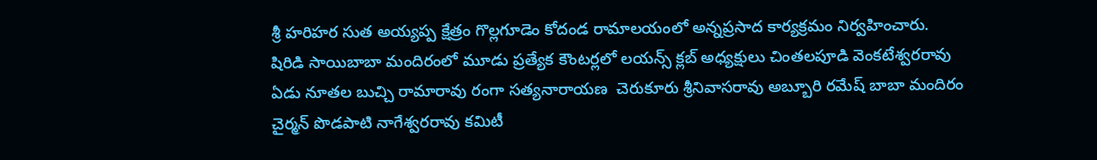శ్రీ హరిహర సుత అయ్యప్ప క్షేత్రం గొల్లగూడెం కోదండ రామాలయంలో అన్నప్రసాద కార్యక్రమం నిర్వహించారు. షిరిడి సాయిబాబా మందిరంలో మూడు ప్రత్యేక కౌంటర్లలో లయన్స్ క్లబ్ అధ్యక్షులు చింతలపూడి వెంకటేశ్వరరావు ఏడు నూతల బుచ్చి రామారావు రంగా సత్యనారాయణ  చెరుకూరు శ్రీనివాసరావు అబ్బూరి రమేష్ బాబా మందిరం చైర్మన్ పొడపాటి నాగేశ్వరరావు కమిటీ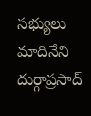సభ్యులు మాదినేని దుర్గాప్రసాద్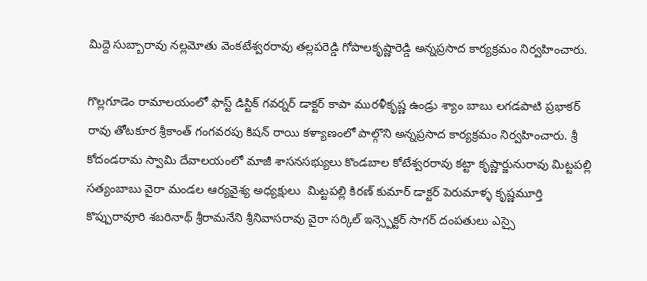మిద్దె సుబ్బారావు నల్లమోతు వెంకటేశ్వరరావు తల్లపరెడ్డి గోపాలకృష్ణారెడ్డి అన్నప్రసాద కార్యక్రమం నిర్వహించారు.

గొల్లగూడెం రామాలయంలో ఫాస్ట్ డిస్టిక్ గవర్నర్ డాక్టర్ కాపా మురళీకృష్ణ ఉండ్రు శ్యాం బాబు లగడపాటి ప్రభాకర్ రావు తోటకూర శ్రీకాంత్ గంగవరపు కిషన్ రాయి కళ్యాణంలో పాల్గొని అన్నప్రసాద కార్యక్రమం నిర్వహించారు. శ్రీ కోదండరామ స్వామి దేవాలయంలో మాజీ శాసనసభ్యులు కొండబాల కోటేశ్వరరావు కట్టా కృష్ణార్జునురావు మిట్టపల్లి సత్యంబాబు వైరా మండల ఆర్యవైశ్య అధ్యక్షులు  మిట్టపల్లి కిరణ్ కుమార్ డాక్టర్ పెరుమాళ్ళ కృష్ణమూర్తి కొప్పురావూరి శబరినాథ్ శ్రీరామనేని శ్రీనివాసరావు వైరా సర్కిల్ ఇన్స్పెక్టర్ సాగర్ దంపతులు ఎస్సై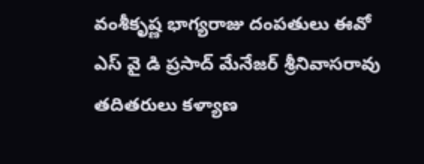వంశీకృష్ణ భాగ్యరాజు దంపతులు ఈవో ఎస్ వై డి ప్రసాద్ మేనేజర్ శ్రీనివాసరావు తదితరులు కళ్యాణ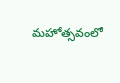మహోత్సవంలో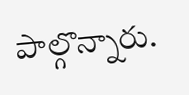పాల్గొన్నారు.